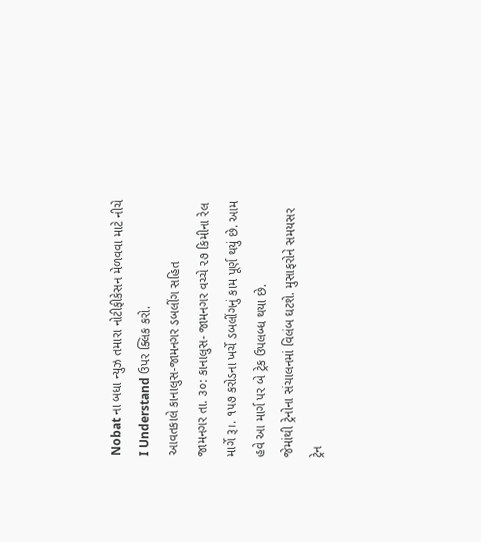Nobat ના બધા ન્યુઝ તમારા નોટીફીકેસન મેળવવા માટે નીચે I Understand ઉપર ક્લિક કરો.
આવતકાલે કાનાલુસ-જામનગર ડબલીંગ સહિત
જામનગર તા. ૩૦: કાનાલુસ- જામનગર વચ્ચે ૨૭ કિમીના રેલ માર્ગે રૂ।. ૧૫૭ કરોડના ખર્ચે ડબલીંગનું કામ પૂર્ણ થયું છે. આમ હવે આ માર્ગ પર બે ટ્રેક ઉપલબ્ધ થયા છે.
જેમાંથી ટ્રેનોના સંચાલનમાં વિલંબ ઘટશે. મુસાફરોને સમયસર ટ્રેન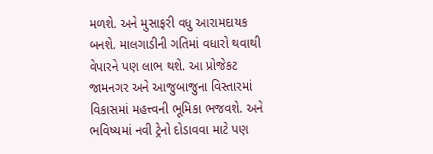મળશે. અને મુસાફરી વધુ આરામદાયક બનશે. માલગાડીની ગતિમાં વધારો થવાથી વેપારને પણ લાભ થશે. આ પ્રોજેકટ જામનગર અને આજુબાજુના વિસ્તારમાં વિકાસમાં મહત્ત્વની ભૂમિકા ભજવશે. અને ભવિષ્યમાં નવી ટ્રેનો દોડાવવા માટે પણ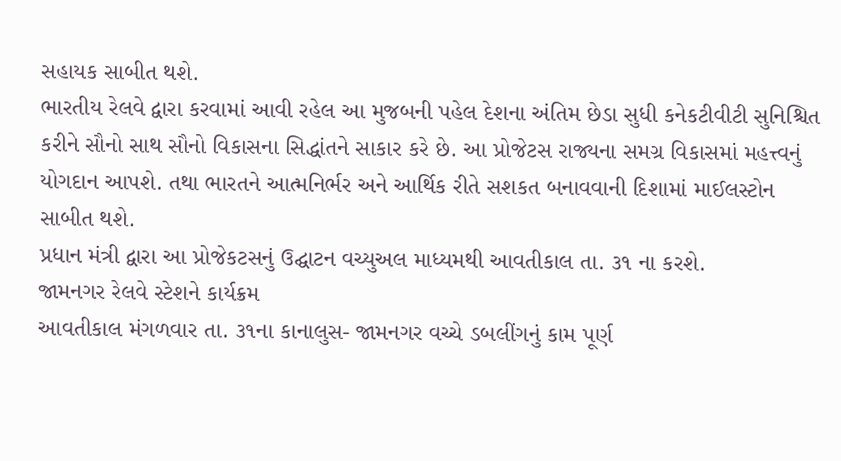સહાયક સાબીત થશે.
ભારતીય રેલવે દ્વારા કરવામાં આવી રહેલ આ મુજબની પહેલ દેશના અંતિમ છેડા સુધી કનેકટીવીટી સુનિશ્ચિત કરીને સૌનો સાથ સૌનો વિકાસના સિદ્ધાંતને સાકાર કરે છે. આ પ્રોજેટસ રાજ્યના સમગ્ર વિકાસમાં મહત્ત્વનું યોગદાન આપશે. તથા ભારતને આત્મનિર્ભર અને આર્થિક રીતે સશકત બનાવવાની દિશામાં માઈલસ્ટોન સાબીત થશે.
પ્રધાન મંત્રી દ્વારા આ પ્રોજેકટસનું ઉદ્ઘાટન વચ્યુઅલ માધ્યમથી આવતીકાલ તા. ૩૧ ના કરશે.
જામનગર રેલવે સ્ટેશને કાર્યક્રમ
આવતીકાલ મંગળવાર તા. ૩૧ના કાનાલુસ- જામનગર વચ્ચે ડબલીંગનું કામ પૂર્ણ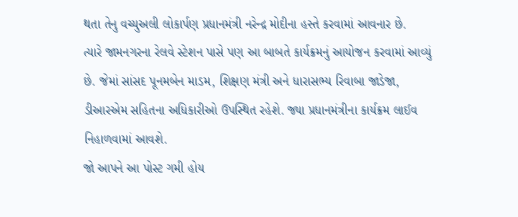થતા તેનુ વચ્યુઅલી લોકાર્પણ પ્રધાનમંત્રી નરેન્દ્ર મોદીના હસ્તે કરવામાં આવનાર છે.
ત્યારે જામનગરના રેલવે સ્ટેશન પાસે પણ આ બાબતે કાર્યક્રમનું આયોજન કરવામાં આવ્યું છે. જેમાં સાંસદ પૂનમબેન માડમ, શિક્ષણ મંત્રી અને ધારાસભ્ય રિવાબા જાડેજા, ડીઆરએમ સહિતના અધિકારીઓ ઉપસ્થિત રહેશે. જ્યા પ્રધાનમંત્રીના કાર્યક્રમ લાઈવ નિહાળવામાં આવશે.
જો આપને આ પોસ્ટ ગમી હોય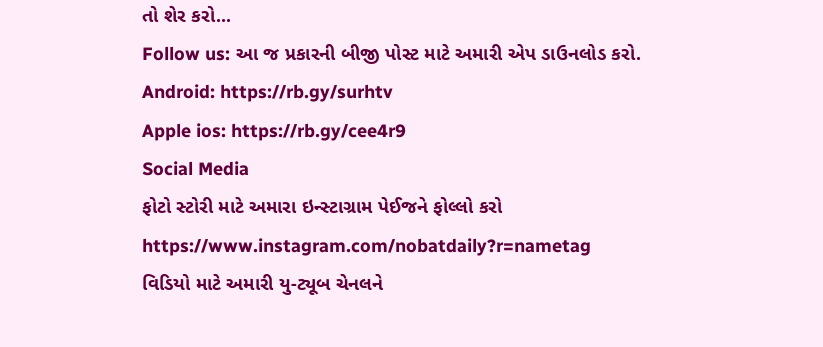તો શેર કરો...
Follow us: આ જ પ્રકારની બીજી પોસ્ટ માટે અમારી એપ ડાઉનલોડ કરો.
Android: https://rb.gy/surhtv
Apple ios: https://rb.gy/cee4r9
Social Media
ફોટો સ્ટોરી માટે અમારા ઇન્સ્ટાગ્રામ પેઈજને ફોલ્લો કરો
https://www.instagram.com/nobatdaily?r=nametag
વિડિયો માટે અમારી યુ-ટ્યૂબ ચેનલને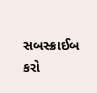સબસ્ક્રાઈબ કરો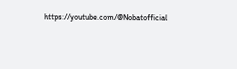https://youtube.com/@Nobatofficial